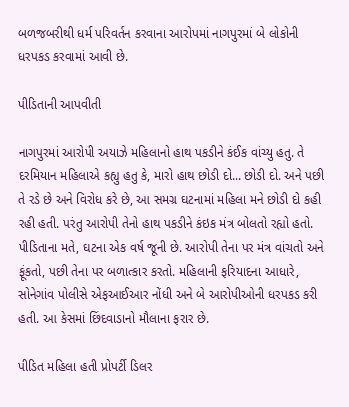બળજબરીથી ધર્મ પરિવર્તન કરવાના આરોપમાં નાગપુરમાં બે લોકોની ધરપકડ કરવામાં આવી છે.

પીડિતાની આપવીતી

નાગપુરમાં આરોપી અયાઝે મહિલાનો હાથ પકડીને કંઈક વાંચ્યુ હતુ. તે દરમિયાન મહિલાએ કહ્યુ હતુ કે, મારો હાથ છોડી દો... છોડી દો. અને પછી તે રડે છે અને વિરોધ કરે છે, આ સમગ્ર ઘટનામાં મહિલા મને છોડી દો કહી રહી હતી. પરંતુ આરોપી તેનો હાથ પકડીને કંઇક મંત્ર બોલતો રહ્યો હતો. પીડિતાના મતે, ઘટના એક વર્ષ જૂની છે. આરોપી તેના પર મંત્ર વાંચતો અને ફૂંકતો, પછી તેના પર બળાત્કાર કરતો. મહિલાની ફરિયાદના આધારે, સોનેગાંવ પોલીસે એફઆઈઆર નોંધી અને બે આરોપીઓની ધરપકડ કરી હતી. આ કેસમાં છિંદવાડાનો મૌલાના ફરાર છે.

પીડિત મહિલા હતી પ્રોપર્ટી ડિલર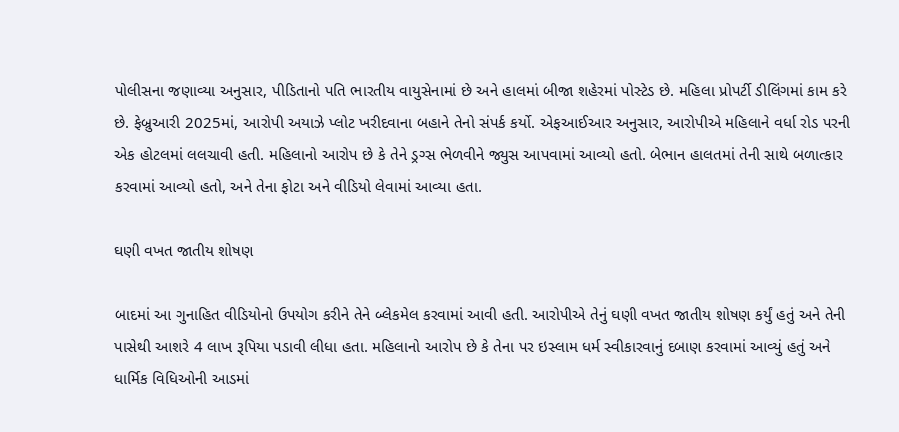પોલીસના જણાવ્યા અનુસાર, પીડિતાનો પતિ ભારતીય વાયુસેનામાં છે અને હાલમાં બીજા શહેરમાં પોસ્ટેડ છે. મહિલા પ્રોપર્ટી ડીલિંગમાં કામ કરે છે. ફેબ્રુઆરી 2025માં, આરોપી અયાઝે પ્લોટ ખરીદવાના બહાને તેનો સંપર્ક કર્યો. એફઆઈઆર અનુસાર, આરોપીએ મહિલાને વર્ધા રોડ પરની એક હોટલમાં લલચાવી હતી. મહિલાનો આરોપ છે કે તેને ડ્રગ્સ ભેળવીને જ્યુસ આપવામાં આવ્યો હતો. બેભાન હાલતમાં તેની સાથે બળાત્કાર કરવામાં આવ્યો હતો, અને તેના ફોટા અને વીડિયો લેવામાં આવ્યા હતા.

ઘણી વખત જાતીય શોષણ

બાદમાં આ ગુનાહિત વીડિયોનો ઉપયોગ કરીને તેને બ્લેકમેલ કરવામાં આવી હતી. આરોપીએ તેનું ઘણી વખત જાતીય શોષણ કર્યું હતું અને તેની પાસેથી આશરે 4 લાખ રૂપિયા પડાવી લીધા હતા. મહિલાનો આરોપ છે કે તેના પર ઇસ્લામ ધર્મ સ્વીકારવાનું દબાણ કરવામાં આવ્યું હતું અને ધાર્મિક વિધિઓની આડમાં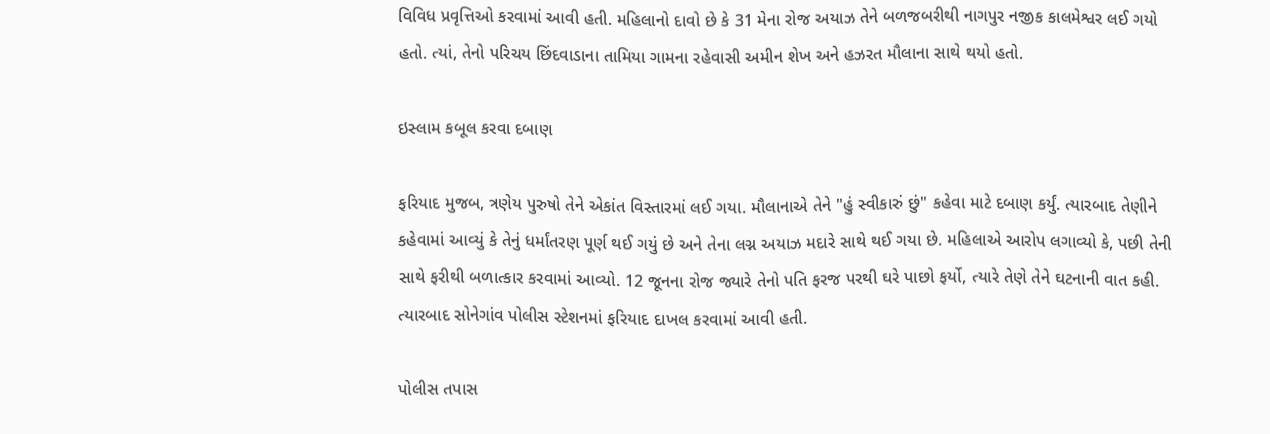વિવિધ પ્રવૃત્તિઓ કરવામાં આવી હતી. મહિલાનો દાવો છે કે 31 મેના રોજ અયાઝ તેને બળજબરીથી નાગપુર નજીક કાલમેશ્વર લઈ ગયો હતો. ત્યાં, તેનો પરિચય છિંદવાડાના તામિયા ગામના રહેવાસી અમીન શેખ અને હઝરત મૌલાના સાથે થયો હતો.

ઇસ્લામ કબૂલ કરવા દબાણ

ફરિયાદ મુજબ, ત્રણેય પુરુષો તેને એકાંત વિસ્તારમાં લઈ ગયા. મૌલાનાએ તેને "હું સ્વીકારું છું" કહેવા માટે દબાણ કર્યું. ત્યારબાદ તેણીને કહેવામાં આવ્યું કે તેનું ધર્માંતરણ પૂર્ણ થઈ ગયું છે અને તેના લગ્ન અયાઝ મદારે સાથે થઈ ગયા છે. મહિલાએ આરોપ લગાવ્યો કે, પછી તેની સાથે ફરીથી બળાત્કાર કરવામાં આવ્યો. 12 જૂનના રોજ જ્યારે તેનો પતિ ફરજ પરથી ઘરે પાછો ફર્યો, ત્યારે તેણે તેને ઘટનાની વાત કહી. ત્યારબાદ સોનેગાંવ પોલીસ સ્ટેશનમાં ફરિયાદ દાખલ કરવામાં આવી હતી.

પોલીસ તપાસ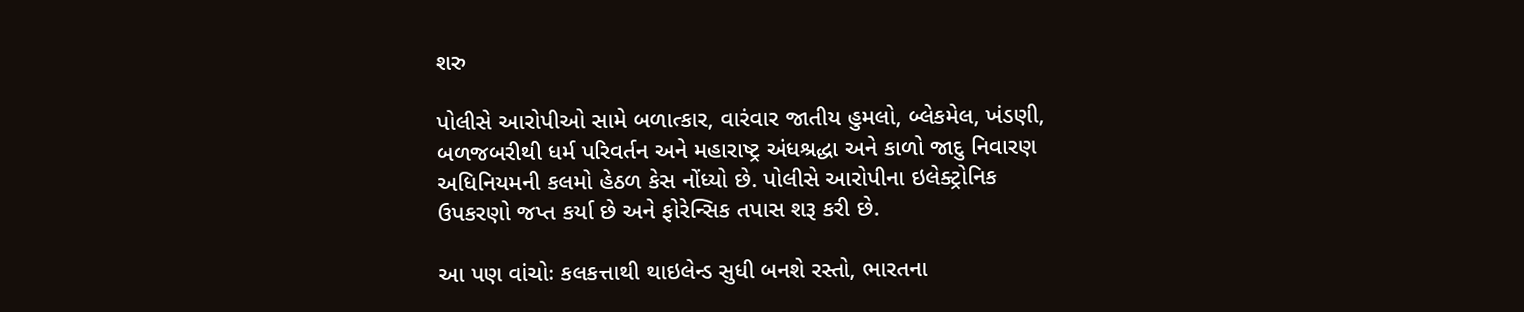શરુ

પોલીસે આરોપીઓ સામે બળાત્કાર, વારંવાર જાતીય હુમલો, બ્લેકમેલ, ખંડણી, બળજબરીથી ધર્મ પરિવર્તન અને મહારાષ્ટ્ર અંધશ્રદ્ધા અને કાળો જાદુ નિવારણ અધિનિયમની કલમો હેઠળ કેસ નોંધ્યો છે. પોલીસે આરોપીના ઇલેક્ટ્રોનિક ઉપકરણો જપ્ત કર્યા છે અને ફોરેન્સિક તપાસ શરૂ કરી છે.

આ પણ વાંચોઃ કલકત્તાથી થાઇલેન્ડ સુધી બનશે રસ્તો, ભારતના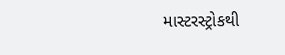માસ્ટરસ્ટ્રોકથી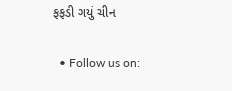ફફડી ગયું ચીન

  • Follow us on: